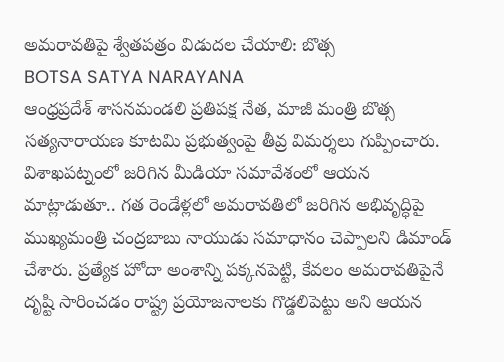అమరావతిపై శ్వేతపత్రం విడుదల చేయాలి: బొత్స
BOTSA SATYA NARAYANA
ఆంధ్రప్రదేశ్ శాసనమండలి ప్రతిపక్ష నేత, మాజీ మంత్రి బొత్స సత్యనారాయణ కూటమి ప్రభుత్వంపై తీవ్ర విమర్శలు గుప్పించారు. విశాఖపట్నంలో జరిగిన మీడియా సమావేశంలో ఆయన మాట్లాడుతూ.. గత రెండేళ్లలో అమరావతిలో జరిగిన అభివృద్ధిపై ముఖ్యమంత్రి చంద్రబాబు నాయుడు సమాధానం చెప్పాలని డిమాండ్ చేశారు. ప్రత్యేక హోదా అంశాన్ని పక్కనపెట్టి, కేవలం అమరావతిపైనే దృష్టి సారించడం రాష్ట్ర ప్రయోజనాలకు గొడ్డలిపెట్టు అని ఆయన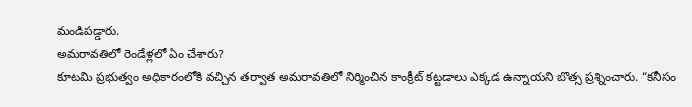మండిపడ్డారు.
అమరావతిలో రెండేళ్లలో ఏం చేశారు?
కూటమి ప్రభుత్వం అధికారంలోకి వచ్చిన తర్వాత అమరావతిలో నిర్మించిన కాంక్రీట్ కట్టడాలు ఎక్కడ ఉన్నాయని బొత్స ప్రశ్నించారు. “కనీసం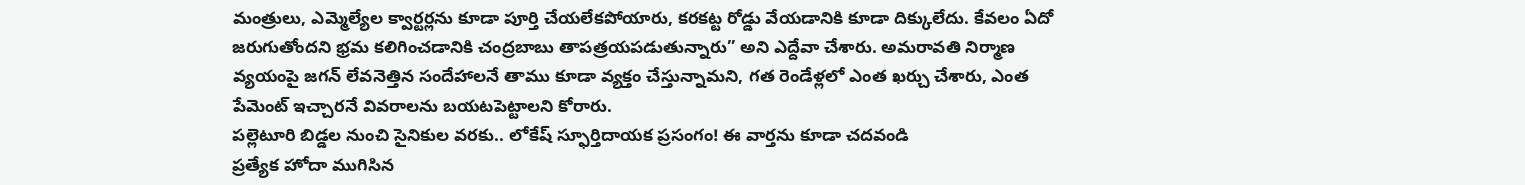మంత్రులు, ఎమ్మెల్యేల క్వార్టర్లను కూడా పూర్తి చేయలేకపోయారు, కరకట్ట రోడ్డు వేయడానికి కూడా దిక్కులేదు. కేవలం ఏదో జరుగుతోందని భ్రమ కలిగించడానికి చంద్రబాబు తాపత్రయపడుతున్నారు” అని ఎద్దేవా చేశారు. అమరావతి నిర్మాణ వ్యయంపై జగన్ లేవనెత్తిన సందేహాలనే తాము కూడా వ్యక్తం చేస్తున్నామని, గత రెండేళ్లలో ఎంత ఖర్చు చేశారు, ఎంత పేమెంట్ ఇచ్చారనే వివరాలను బయటపెట్టాలని కోరారు.
పల్లెటూరి బిడ్డల నుంచి సైనికుల వరకు.. లోకేష్ స్ఫూర్తిదాయక ప్రసంగం! ఈ వార్తను కూడా చదవండి
ప్రత్యేక హోదా ముగిసిన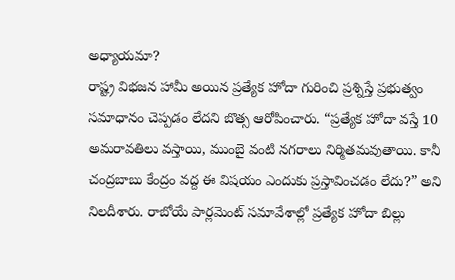అధ్యాయమా?
రాష్ట్ర విభజన హామీ అయిన ప్రత్యేక హోదా గురించి ప్రశ్నిస్తే ప్రభుత్వం సమాధానం చెప్పడం లేదని బొత్స ఆరోపించారు. “ప్రత్యేక హోదా వస్తే 10 అమరావతిలు వస్తాయి, ముంబై వంటి నగరాలు నిర్మితమవుతాయి. కానీ చంద్రబాబు కేంద్రం వద్ద ఈ విషయం ఎందుకు ప్రస్తావించడం లేదు?” అని నిలదీశారు. రాబోయే పార్లమెంట్ సమావేశాల్లో ప్రత్యేక హోదా బిల్లు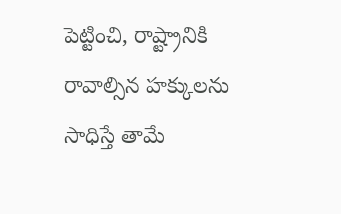పెట్టించి, రాష్ట్రానికి రావాల్సిన హక్కులను సాధిస్తే తామే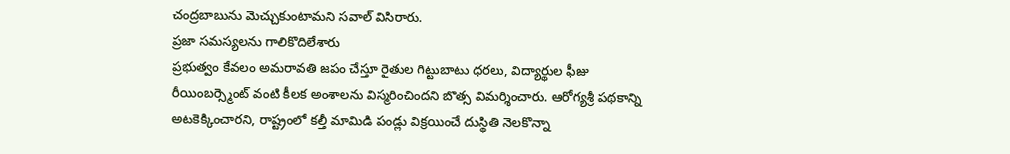చంద్రబాబును మెచ్చుకుంటామని సవాల్ విసిరారు.
ప్రజా సమస్యలను గాలికొదిలేశారు
ప్రభుత్వం కేవలం అమరావతి జపం చేస్తూ రైతుల గిట్టుబాటు ధరలు, విద్యార్థుల ఫీజు రీయింబర్స్మెంట్ వంటి కీలక అంశాలను విస్మరించిందని బొత్స విమర్శించారు. ఆరోగ్యశ్రీ పథకాన్ని అటకెక్కించారని, రాష్ట్రంలో కల్తీ మామిడి పండ్లు విక్రయించే దుస్థితి నెలకొన్నా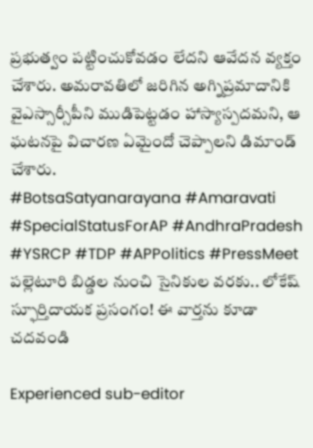ప్రభుత్వం పట్టించుకోవడం లేదని ఆవేదన వ్యక్తం చేశారు. అమరావతిలో జరిగిన అగ్నిప్రమాదానికి వైఎస్సార్సీపీని ముడిపెట్టడం హాస్యాస్పదమని, ఆ ఘటనపై విచారణ ఏమైందో చెప్పాలని డిమాండ్ చేశారు.
#BotsaSatyanarayana #Amaravati #SpecialStatusForAP #AndhraPradesh #YSRCP #TDP #APPolitics #PressMeet
పల్లెటూరి బిడ్డల నుంచి సైనికుల వరకు.. లోకేష్ స్ఫూర్తిదాయక ప్రసంగం! ఈ వార్తను కూడా చదవండి

Experienced sub-editor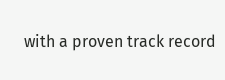with a proven track record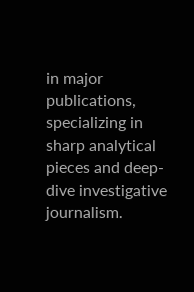in major publications, specializing in sharp analytical pieces and deep-dive investigative journalism.